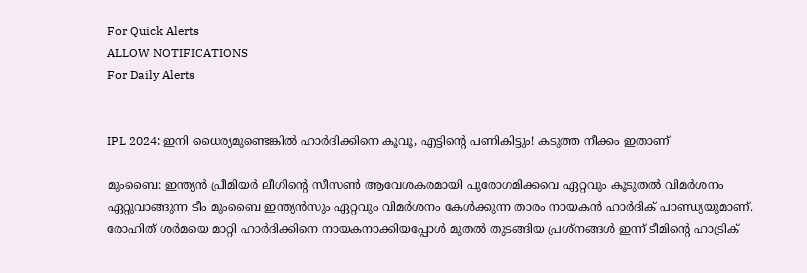For Quick Alerts
ALLOW NOTIFICATIONS
For Daily Alerts


IPL 2024: ഇനി ധൈര്യമുണ്ടെങ്കില്‍ ഹാര്‍ദിക്കിനെ കൂവൂ, എട്ടിന്റെ പണികിട്ടും! കടുത്ത നീക്കം ഇതാണ്

മുംബൈ: ഇന്ത്യന്‍ പ്രീമിയര്‍ ലീഗിന്റെ സീസണ്‍ ആവേശകരമായി പുരോഗമിക്കവെ ഏറ്റവും കൂടുതല്‍ വിമര്‍ശനം ഏറ്റുവാങ്ങുന്ന ടീം മുംബൈ ഇന്ത്യന്‍സും ഏറ്റവും വിമര്‍ശനം കേള്‍ക്കുന്ന താരം നായകന്‍ ഹാര്‍ദിക് പാണ്ഡ്യയുമാണ്. രോഹിത് ശര്‍മയെ മാറ്റി ഹാര്‍ദിക്കിനെ നായകനാക്കിയപ്പോള്‍ മുതല്‍ തുടങ്ങിയ പ്രശ്‌നങ്ങള്‍ ഇന്ന് ടീമിന്റെ ഹാട്രിക്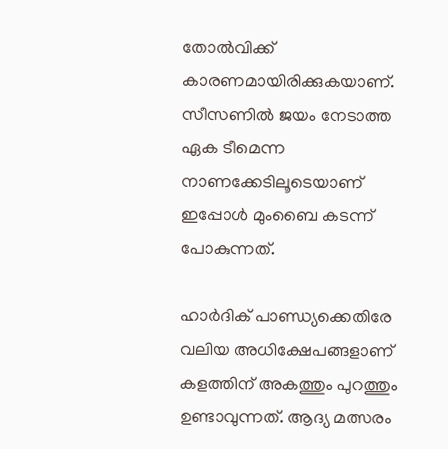തോല്‍വിക്ക് കാരണമായിരിക്കുകയാണ്. സീസണില്‍ ജയം നേടാത്ത ഏക ടീമെന്ന നാണക്കേടിലൂടെയാണ് ഇപ്പോള്‍ മുംബൈ കടന്ന് പോകുന്നത്.

ഹാര്‍ദിക് പാണ്ഡ്യക്കെതിരേ വലിയ അധിക്ഷേപങ്ങളാണ് കളത്തിന് അകത്തും പുറത്തും ഉണ്ടാവുന്നത്. ആദ്യ മത്സരം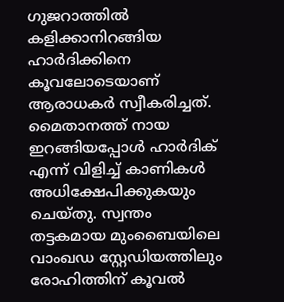ഗുജറാത്തില്‍ കളിക്കാനിറങ്ങിയ ഹാര്‍ദിക്കിനെ കൂവലോടെയാണ് ആരാധകര്‍ സ്വീകരിച്ചത്. മൈതാനത്ത് നായ ഇറങ്ങിയപ്പോള്‍ ഹാര്‍ദിക് എന്ന് വിളിച്ച് കാണികള്‍ അധിക്ഷേപിക്കുകയും ചെയ്തു. സ്വന്തം തട്ടകമായ മുംബൈയിലെ വാംഖഡ സ്റ്റേഡിയത്തിലും രോഹിത്തിന് കൂവല്‍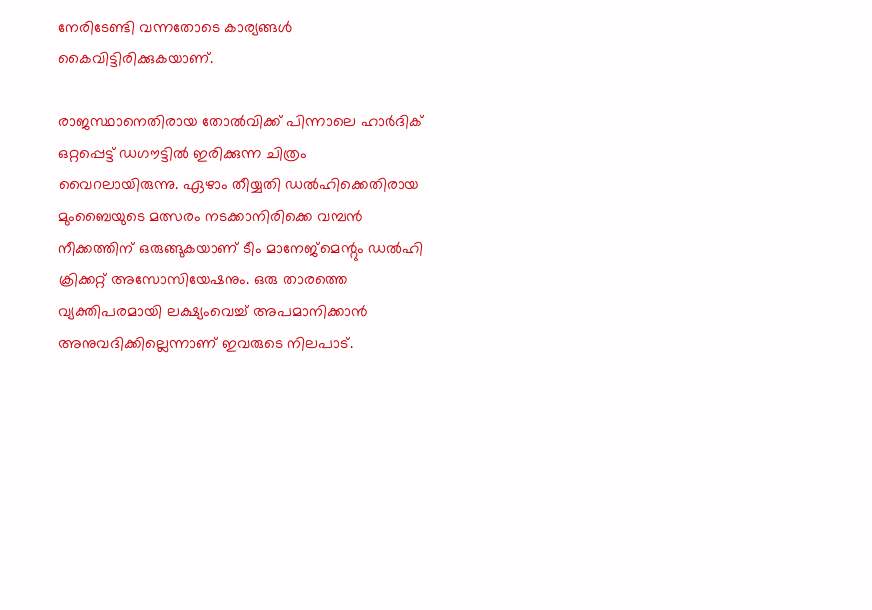നേരിടേണ്ടി വന്നതോടെ കാര്യങ്ങള്‍ കൈവിട്ടിരിക്കുകയാണ്.

രാജസ്ഥാനെതിരായ തോല്‍വിക്ക് പിന്നാലെ ഹാര്‍ദിക് ഒറ്റപ്പെട്ട് ഡഗൗട്ടില്‍ ഇരിക്കുന്ന ചിത്രം വൈറലായിരുന്നു. ഏഴാം തീയ്യതി ഡല്‍ഹിക്കെതിരായ മുംബൈയുടെ മത്സരം നടക്കാനിരിക്കെ വമ്പന്‍ നീക്കത്തിന് ഒരുങ്ങുകയാണ് ടീം മാനേജ്‌മെന്റും ഡല്‍ഹി ക്രിക്കറ്റ് അസോസിയേഷനും. ഒരു താരത്തെ വ്യക്തിപരമായി ലക്ഷ്യംവെച്ച് അപമാനിക്കാന്‍ അനുവദിക്കില്ലെന്നാണ് ഇവരുടെ നിലപാട്.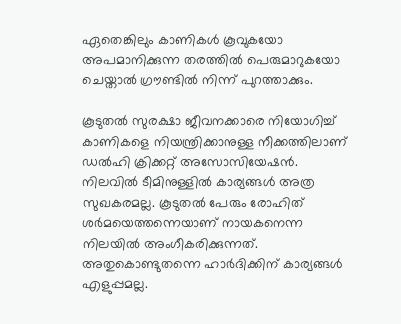ഏതെങ്കിലും കാണികള്‍ കൂവുകയോ അപമാനിക്കുന്ന തരത്തില്‍ പെരുമാറുകയോ ചെയ്താല്‍ ഗ്രൗണ്ടില്‍ നിന്ന് പുറത്താക്കും.

കൂടുതല്‍ സുരക്ഷാ ജീവനക്കാരെ നിയോഗിച്ച് കാണികളെ നിയന്ത്രിക്കാനുള്ള നീക്കത്തിലാണ് ഡല്‍ഹി ക്രിക്കറ്റ് അസോസിയേഷന്‍. നിലവില്‍ ടീമിനുള്ളില്‍ കാര്യങ്ങള്‍ അത്ര സുഖകരമല്ല. കൂടുതല്‍ പേരും രോഹിത് ശര്‍മയെത്തന്നെയാണ് നായകനെന്ന നിലയില്‍ അംഗീകരിക്കുന്നത്. അതുകൊണ്ടുതന്നെ ഹാര്‍ദിക്കിന് കാര്യങ്ങള്‍ എളുപ്പമല്ല.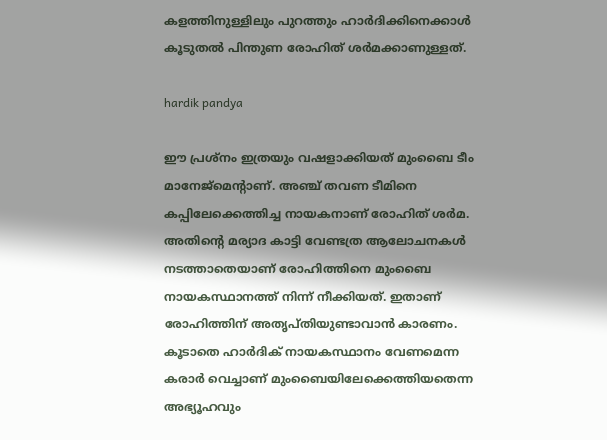കളത്തിനുള്ളിലും പുറത്തും ഹാര്‍ദിക്കിനെക്കാള്‍ കൂടുതല്‍ പിന്തുണ രോഹിത് ശര്‍മക്കാണുള്ളത്.

hardik pandya

ഈ പ്രശ്‌നം ഇത്രയും വഷളാക്കിയത് മുംബൈ ടീം മാനേജ്‌മെന്റാണ്. അഞ്ച് തവണ ടീമിനെ കപ്പിലേക്കെത്തിച്ച നായകനാണ് രോഹിത് ശര്‍മ. അതിന്റെ മര്യാദ കാട്ടി വേണ്ടത്ര ആലോചനകള്‍ നടത്താതെയാണ് രോഹിത്തിനെ മുംബൈ നായകസ്ഥാനത്ത് നിന്ന് നീക്കിയത്. ഇതാണ് രോഹിത്തിന് അതൃപ്തിയുണ്ടാവാന്‍ കാരണം. കൂടാതെ ഹാര്‍ദിക് നായകസ്ഥാനം വേണമെന്ന കരാര്‍ വെച്ചാണ് മുംബൈയിലേക്കെത്തിയതെന്ന അഭ്യൂഹവും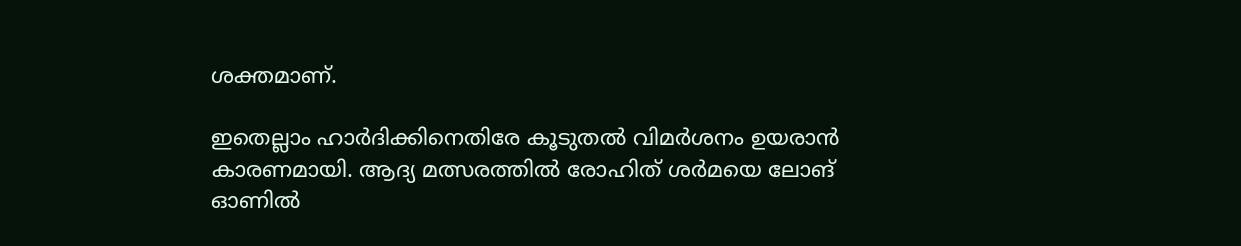ശക്തമാണ്.

ഇതെല്ലാം ഹാര്‍ദിക്കിനെതിരേ കൂടുതല്‍ വിമര്‍ശനം ഉയരാന്‍ കാരണമായി. ആദ്യ മത്സരത്തില്‍ രോഹിത് ശര്‍മയെ ലോങ് ഓണില്‍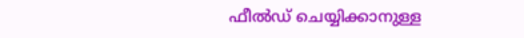ഫീല്‍ഡ് ചെയ്യിക്കാനുള്ള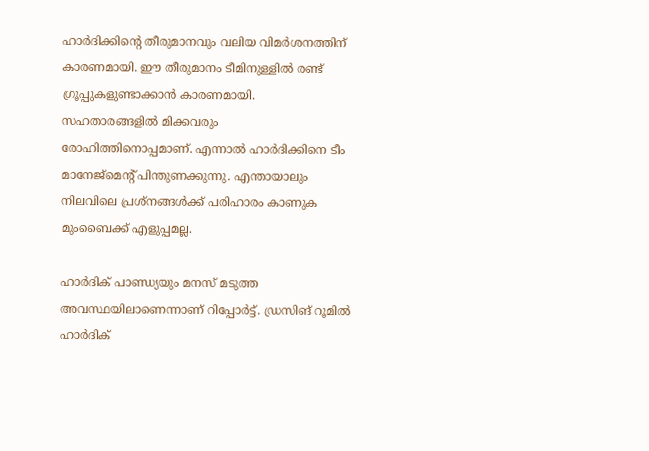ഹാര്‍ദിക്കിന്റെ തീരുമാനവും വലിയ വിമര്‍ശനത്തിന് കാരണമായി. ഈ തീരുമാനം ടീമിനുള്ളില്‍ രണ്ട് ഗ്രൂപ്പുകളുണ്ടാക്കാന്‍ കാരണമായി. സഹതാരങ്ങളില്‍ മിക്കവരും രോഹിത്തിനൊപ്പമാണ്. എന്നാല്‍ ഹാര്‍ദിക്കിനെ ടീം മാനേജ്‌മെന്റ് പിന്തുണക്കുന്നു. എന്തായാലും നിലവിലെ പ്രശ്‌നങ്ങള്‍ക്ക് പരിഹാരം കാണുക മുംബൈക്ക് എളുപ്പമല്ല.

ഹാര്‍ദിക് പാണ്ഡ്യയും മനസ് മടുത്ത അവസ്ഥയിലാണെന്നാണ് റിപ്പോര്‍ട്ട്. ഡ്രസിങ് റൂമില്‍ ഹാര്‍ദിക്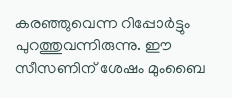കരഞ്ഞുവെന്ന റിപ്പോര്‍ട്ടും പുറത്തുവന്നിരുന്നു. ഈ സീസണിന് ശേഷം മുംബൈ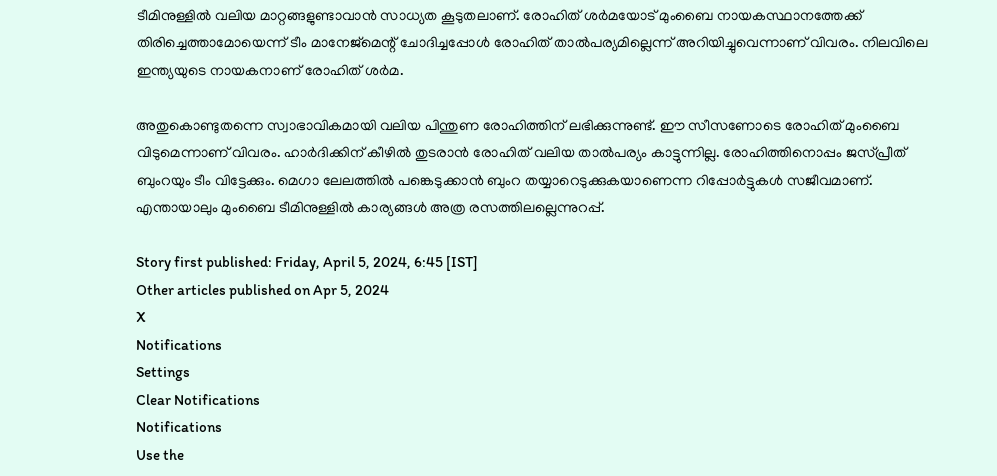ടീമിനുള്ളില്‍ വലിയ മാറ്റങ്ങളുണ്ടാവാന്‍ സാധ്യത കൂടുതലാണ്. രോഹിത് ശര്‍മയോട് മുംബൈ നായകസ്ഥാനത്തേക്ക് തിരിച്ചെത്താമോയെന്ന് ടീം മാനേജ്‌മെന്റ് ചോദിച്ചപ്പോള്‍ രോഹിത് താല്‍പര്യമില്ലെന്ന് അറിയിച്ചുവെന്നാണ് വിവരം. നിലവിലെ ഇന്ത്യയുടെ നായകനാണ് രോഹിത് ശര്‍മ.

അതുകൊണ്ടുതന്നെ സ്വാഭാവികമായി വലിയ പിന്തുണ രോഹിത്തിന് ലഭിക്കുന്നുണ്ട്. ഈ സീസണോടെ രോഹിത് മുംബൈ വിടുമെന്നാണ് വിവരം. ഹാര്‍ദിക്കിന് കീഴില്‍ തുടരാന്‍ രോഹിത് വലിയ താല്‍പര്യം കാട്ടുന്നില്ല. രോഹിത്തിനൊപ്പം ജസ്പ്രീത് ബുംറയും ടീം വിട്ടേക്കും. മെഗാ ലേലത്തില്‍ പങ്കെടുക്കാന്‍ ബുംറ തയ്യാറെടുക്കുകയാണെന്ന റിപ്പോര്‍ട്ടുകള്‍ സജീവമാണ്. എന്തായാലും മുംബൈ ടീമിനുള്ളില്‍ കാര്യങ്ങള്‍ അത്ര രസത്തിലല്ലെന്നുറപ്പ്.

Story first published: Friday, April 5, 2024, 6:45 [IST]
Other articles published on Apr 5, 2024
X
Notifications
Settings
Clear Notifications
Notifications
Use the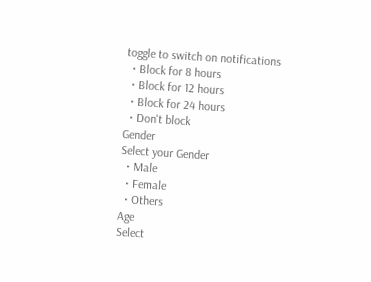toggle to switch on notifications
  • Block for 8 hours
  • Block for 12 hours
  • Block for 24 hours
  • Don't block
Gender
Select your Gender
  • Male
  • Female
  • Others
Age
Select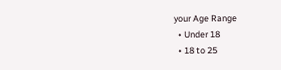your Age Range
  • Under 18
  • 18 to 25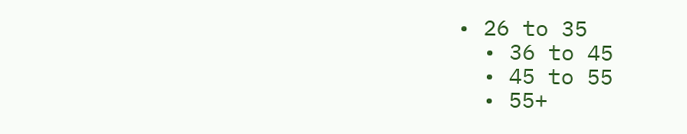• 26 to 35
  • 36 to 45
  • 45 to 55
  • 55+